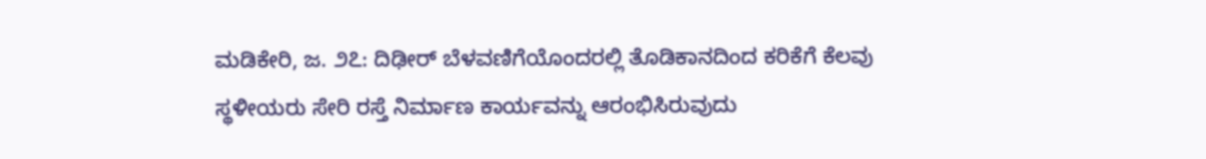ಮಡಿಕೇರಿ, ಜ. ೨೭: ದಿಢೀರ್ ಬೆಳವಣಿಗೆಯೊಂದರಲ್ಲಿ ತೊಡಿಕಾನದಿಂದ ಕರಿಕೆಗೆ ಕೆಲವು ಸ್ಥಳೀಯರು ಸೇರಿ ರಸ್ತೆ ನಿರ್ಮಾಣ ಕಾರ್ಯವನ್ನು ಆರಂಭಿಸಿರುವುದು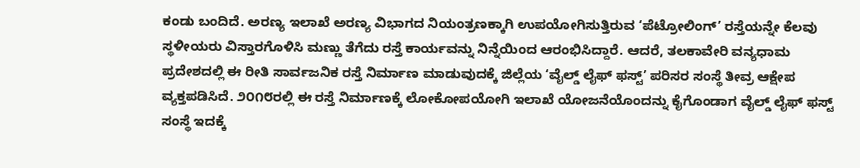ಕಂಡು ಬಂದಿದೆ. ಅರಣ್ಯ ಇಲಾಖೆ ಅರಣ್ಯ ವಿಭಾಗದ ನಿಯಂತ್ರಣಕ್ಕಾಗಿ ಉಪಯೋಗಿಸುತ್ತಿರುವ ‘ಪೆಟ್ರೋಲಿಂಗ್’ ರಸ್ತೆಯನ್ನೇ ಕೆಲವು ಸ್ಥಳೀಯರು ವಿಸ್ತಾರಗೊಳಿಸಿ ಮಣ್ಣು ತೆಗೆದು ರಸ್ತೆ ಕಾರ್ಯವನ್ನು ನಿನ್ನೆಯಿಂದ ಆರಂಭಿಸಿದ್ದಾರೆ. ಆದರೆ, ತಲಕಾವೇರಿ ವನ್ಯಧಾಮ ಪ್ರದೇಶದಲ್ಲಿ ಈ ರೀತಿ ಸಾರ್ವಜನಿಕ ರಸ್ತೆ ನಿರ್ಮಾಣ ಮಾಡುವುದಕ್ಕೆ ಜಿಲ್ಲೆಯ ‘ವೈಲ್ಡ್ ಲೈಫ್ ಫಸ್ಟ್’ ಪರಿಸರ ಸಂಸ್ಥೆ ತೀವ್ರ ಆಕ್ಷೇಪ ವ್ಯಕ್ತಪಡಿಸಿದೆ. ೨೦೧೮ರಲ್ಲಿ ಈ ರಸ್ತೆ ನಿರ್ಮಾಣಕ್ಕೆ ಲೋಕೋಪಯೋಗಿ ಇಲಾಖೆ ಯೋಜನೆಯೊಂದನ್ನು ಕೈಗೊಂಡಾಗ ವೈಲ್ಡ್ ಲೈಫ್ ಫಸ್ಟ್ ಸಂಸ್ಥೆ ಇದಕ್ಕೆ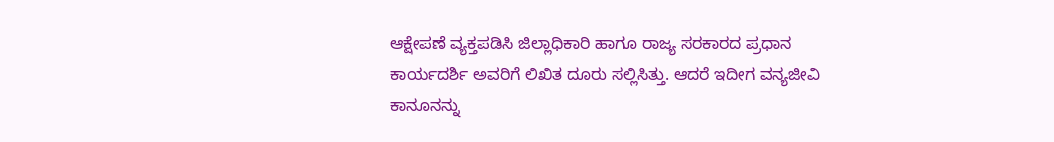ಆಕ್ಷೇಪಣೆ ವ್ಯಕ್ತಪಡಿಸಿ ಜಿಲ್ಲಾಧಿಕಾರಿ ಹಾಗೂ ರಾಜ್ಯ ಸರಕಾರದ ಪ್ರಧಾನ ಕಾರ್ಯದರ್ಶಿ ಅವರಿಗೆ ಲಿಖಿತ ದೂರು ಸಲ್ಲಿಸಿತ್ತು. ಆದರೆ ಇದೀಗ ವನ್ಯಜೀವಿ ಕಾನೂನನ್ನು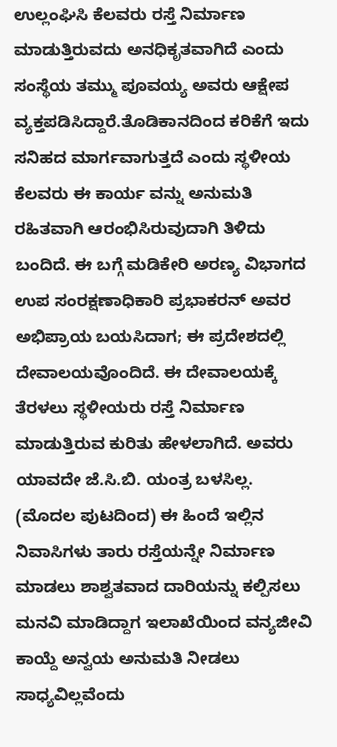ಉಲ್ಲಂಘಿಸಿ ಕೆಲವರು ರಸ್ತೆ ನಿರ್ಮಾಣ ಮಾಡುತ್ತಿರುವದು ಅನಧಿಕೃತವಾಗಿದೆ ಎಂದು ಸಂಸ್ಥೆಯ ತಮ್ಮು ಪೂವಯ್ಯ ಅವರು ಆಕ್ಷೇಪ ವ್ಯಕ್ತಪಡಿಸಿದ್ದಾರೆ.ತೊಡಿಕಾನದಿಂದ ಕರಿಕೆಗೆ ಇದು ಸನಿಹದ ಮಾರ್ಗವಾಗುತ್ತದೆ ಎಂದು ಸ್ಥಳೀಯ ಕೆಲವರು ಈ ಕಾರ್ಯ ವನ್ನು ಅನುಮತಿ ರಹಿತವಾಗಿ ಆರಂಭಿಸಿರುವುದಾಗಿ ತಿಳಿದು ಬಂದಿದೆ. ಈ ಬಗ್ಗೆ ಮಡಿಕೇರಿ ಅರಣ್ಯ ವಿಭಾಗದ ಉಪ ಸಂರಕ್ಷಣಾಧಿಕಾರಿ ಪ್ರಭಾಕರನ್ ಅವರ ಅಭಿಪ್ರಾಯ ಬಯಸಿದಾಗ; ಈ ಪ್ರದೇಶದಲ್ಲಿ ದೇವಾಲಯವೊಂದಿದೆ. ಈ ದೇವಾಲಯಕ್ಕೆ ತೆರಳಲು ಸ್ಥಳೀಯರು ರಸ್ತೆ ನಿರ್ಮಾಣ ಮಾಡುತ್ತಿರುವ ಕುರಿತು ಹೇಳಲಾಗಿದೆ. ಅವರು ಯಾವದೇ ಜೆ.ಸಿ.ಬಿ. ಯಂತ್ರ ಬಳಸಿಲ್ಲ.
(ಮೊದಲ ಪುಟದಿಂದ) ಈ ಹಿಂದೆ ಇಲ್ಲಿನ ನಿವಾಸಿಗಳು ತಾರು ರಸ್ತೆಯನ್ನೇ ನಿರ್ಮಾಣ ಮಾಡಲು ಶಾಶ್ವತವಾದ ದಾರಿಯನ್ನು ಕಲ್ಪಿಸಲು ಮನವಿ ಮಾಡಿದ್ದಾಗ ಇಲಾಖೆಯಿಂದ ವನ್ಯಜೀವಿ ಕಾಯ್ದೆ ಅನ್ವಯ ಅನುಮತಿ ನೀಡಲು ಸಾಧ್ಯವಿಲ್ಲವೆಂದು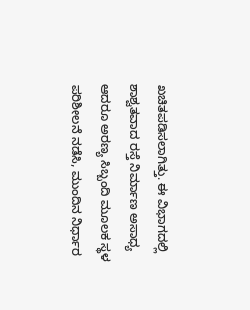ಖಚಿತಪಡಿಸಲಾಗಿತ್ತು. ಈ ವಿಭಾಗದಲ್ಲಿ ಶಾಶ್ವತವಾದ ರಸ್ತೆ ನಿರ್ಮಾಣ ಅಸಾಧ್ಯ ಆದರೂ ಅರಣ್ಯ ಸಿಬ್ಬಂದಿ ಮೂಲಕ ಸ್ಥಳ ಪರಿಶೀಲನೆ ನಡೆಸಿ, ಮುಂದಿನ ನಿರ್ಧಾರ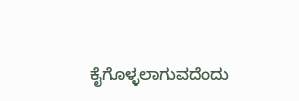ಕೈಗೊಳ್ಳಲಾಗುವದೆಂದು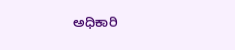ಅಧಿಕಾರಿ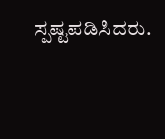ಸ್ಪಷ್ಟಪಡಿಸಿದರು.